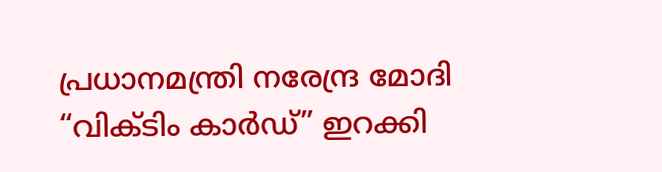പ്രധാനമന്ത്രി നരേന്ദ്ര മോദി “വിക്ടിം കാർഡ്” ഇറക്കി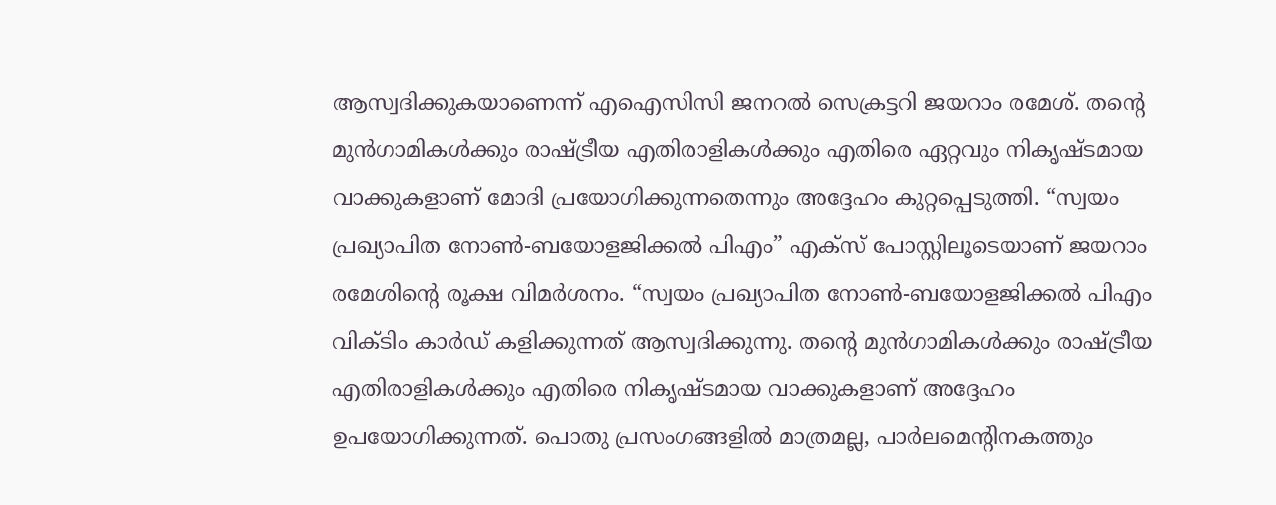ആസ്വദിക്കുകയാണെന്ന് എഐസിസി ജനറൽ സെക്രട്ടറി ജയറാം രമേശ്. തന്റെ മുൻഗാമികൾക്കും രാഷ്ട്രീയ എതിരാളികൾക്കും എതിരെ ഏറ്റവും നികൃഷ്ടമായ വാക്കുകളാണ് മോദി പ്രയോഗിക്കുന്നതെന്നും അദ്ദേഹം കുറ്റപ്പെടുത്തി. “സ്വയം പ്രഖ്യാപിത നോൺ-ബയോളജിക്കൽ പിഎം” എക്സ് പോസ്റ്റിലൂടെയാണ് ജയറാം രമേശിന്റെ രൂക്ഷ വിമർശനം. “സ്വയം പ്രഖ്യാപിത നോൺ-ബയോളജിക്കൽ പിഎം വിക്ടിം കാർഡ് കളിക്കുന്നത് ആസ്വദിക്കുന്നു. തന്റെ മുൻഗാമികൾക്കും രാഷ്ട്രീയ എതിരാളികൾക്കും എതിരെ നികൃഷ്ടമായ വാക്കുകളാണ് അദ്ദേഹം ഉപയോഗിക്കുന്നത്. പൊതു പ്രസംഗങ്ങളിൽ മാത്രമല്ല, പാർലമെന്റിനകത്തും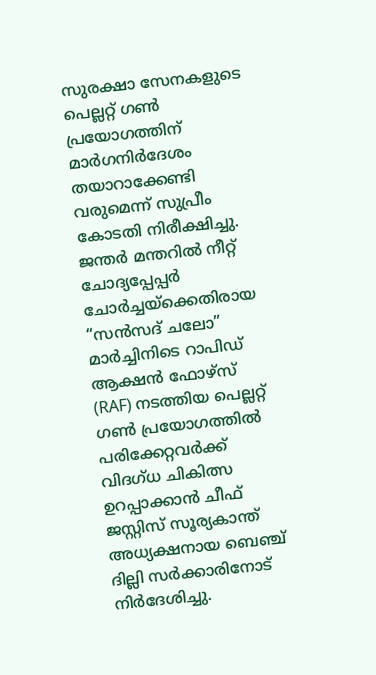സുരക്ഷാ സേനകളുടെ പെല്ലറ്റ് ഗൺ പ്രയോഗത്തിന് മാർഗനിർദേശം തയാറാക്കേണ്ടി വരുമെന്ന് സുപ്രീം കോടതി നിരീക്ഷിച്ചു. ജന്തർ മന്തറിൽ നീറ്റ് ചോദ്യപ്പേപ്പർ ചോർച്ചയ്ക്കെതിരായ “സൻസദ് ചലോ” മാർച്ചിനിടെ റാപിഡ് ആക്ഷൻ ഫോഴ്സ് (RAF) നടത്തിയ പെല്ലറ്റ് ഗൺ പ്രയോഗത്തിൽ പരിക്കേറ്റവർക്ക് വിദഗ്ധ ചികിത്സ ഉറപ്പാക്കാൻ ചീഫ് ജസ്റ്റിസ് സൂര്യകാന്ത് അധ്യക്ഷനായ ബെഞ്ച് ദില്ലി സർക്കാരിനോട് നിർദേശിച്ചു.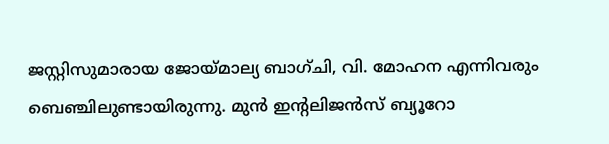ജസ്റ്റിസുമാരായ ജോയ്മാല്യ ബാഗ്ചി, വി. മോഹന എന്നിവരും ബെഞ്ചിലുണ്ടായിരുന്നു. മുൻ ഇന്റലിജൻസ് ബ്യൂറോ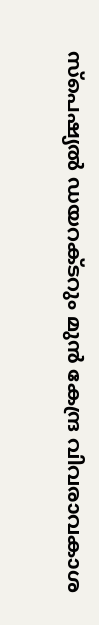സ്പെഷ്യൽ ഡയറക്ടറും മുൻ കേന്ദ്ര വിവരാവകാശ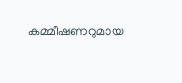കമ്മീഷണറുമായ